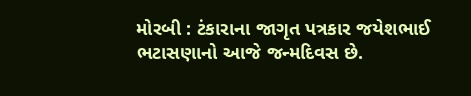મોરબી : ટંકારાના જાગૃત પત્રકાર જયેશભાઈ ભટાસણાનો આજે જન્મદિવસ છે.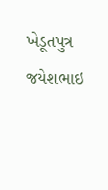ખેડૂતપુત્ર જયેશભાઇ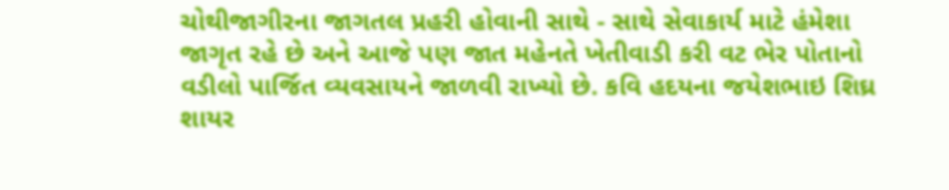ચોથીજાગીરના જાગતલ પ્રહરી હોવાની સાથે - સાથે સેવાકાર્ય માટે હંમેશા જાગૃત રહે છે અને આજે પણ જાત મહેનતે ખેતીવાડી કરી વટ ભેર પોતાનો વડીલો પાર્જિત વ્યવસાયને જાળવી રાખ્યો છે. કવિ હદયના જયેશભાઇ શિઘ્ર શાયર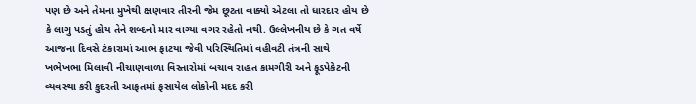પણ છે અને તેમના મુખેથી ક્ષણવાર તીરની જેમ છૂટતા વાક્યો એટલા તો ધારદાર હોય છે કે લાગુ પડતું હોય તેને શબ્દનો માર વાગ્યા વગર રહેતો નથી. ઉલ્લેખનીય છે કે ગત વર્ષે આજના દિવસે ટંકારામાં આભ ફાટયા જેવી પરિસ્થિતિમાં વહીવટી તંત્રની સાથે ખભેખભા મિલાવી નીચાણવાળા વિસ્તારોમાં બચાવ રાહત કામગીરી અને ફૂડપેકેટની વ્યવસ્થા કરી કુદરતી આફતમાં ફસાયેલ લોકોની મદદ કરી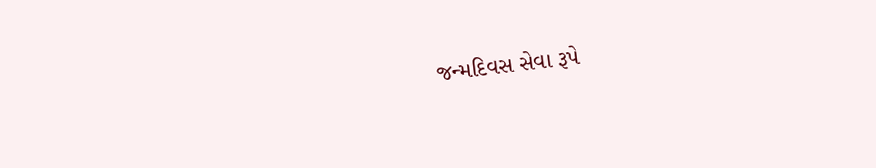જન્મદિવસ સેવા રૂપે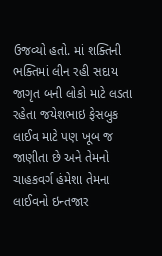ઉજવ્યો હતો. માં શક્તિની ભક્તિમાં લીન રહી સદાય જાગૃત બની લોકો માટે લડતા રહેતા જયેશભાઇ ફેસબુક લાઈવ માટે પણ ખૂબ જ જાણીતા છે અને તેમનો ચાહકવર્ગ હંમેશા તેમના લાઈવનો ઇન્તજાર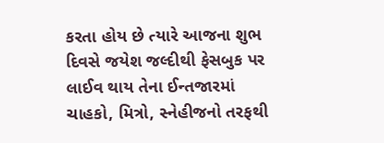કરતા હોય છે ત્યારે આજના શુભ દિવસે જયેશ જલ્દીથી ફેસબુક પર લાઈવ થાય તેના ઈન્તજારમાં ચાહકો, મિત્રો, સ્નેહીજનો તરફથી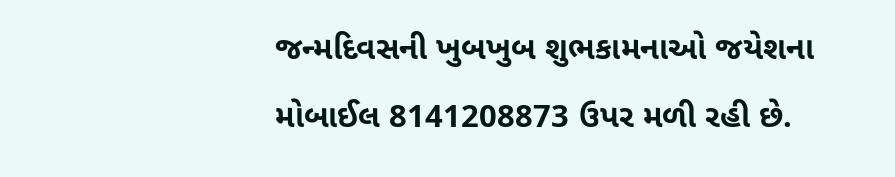જન્મદિવસની ખુબખુબ શુભકામનાઓ જયેશના મોબાઈલ 8141208873 ઉપર મળી રહી છે.